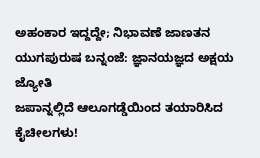ಅಹಂಕಾರ ಇದ್ದದ್ದೇ; ನಿಭಾವಣೆ ಜಾಣತನ
ಯುಗಪುರುಷ ಬನ್ನಂಜೆ: ಜ್ಞಾನಯಜ್ಞದ ಅಕ್ಷಯ ಜ್ಯೋತಿ
ಜಪಾನ್ನಲ್ಲಿದೆ ಆಲೂಗಡ್ಡೆಯಿಂದ ತಯಾರಿಸಿದ ಕೈಚೀಲಗಳು!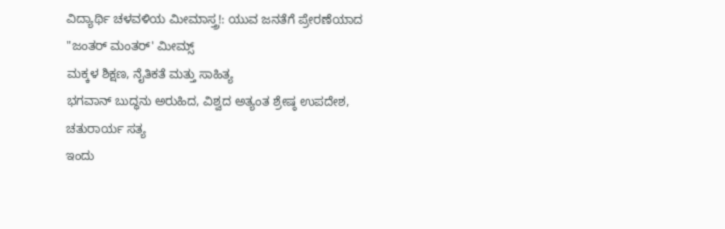ವಿದ್ಯಾರ್ಥಿ ಚಳವಳಿಯ ಮೀಮಾಸ್ತ್ರ!: ಯುವ ಜನತೆಗೆ ಪ್ರೇರಣೆಯಾದ "ಜಂತರ್ ಮಂತರ್' ಮೀಮ್ಸ್
ಮಕ್ಕಳ ಶಿಕ್ಷಣ, ನೈತಿಕತೆ ಮತ್ತು ಸಾಹಿತ್ಯ
ಭಗವಾನ್ ಬುದ್ಧನು ಅರುಹಿದ, ವಿಶ್ವದ ಅತ್ಯಂತ ಶ್ರೇಷ್ಠ ಉಪದೇಶ, ಚತುರಾರ್ಯ ಸತ್ಯ
ಇಂದು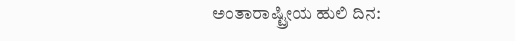ಅಂತಾರಾಷ್ಟ್ರೀಯ ಹುಲಿ ದಿನ: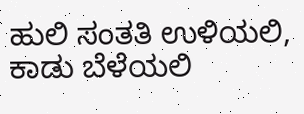ಹುಲಿ ಸಂತತಿ ಉಳಿಯಲಿ, ಕಾಡು ಬೆಳೆಯಲಿ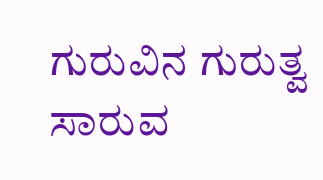ಗುರುವಿನ ಗುರುತ್ವ ಸಾರುವ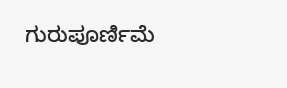ಗುರುಪೂರ್ಣಿಮೆ